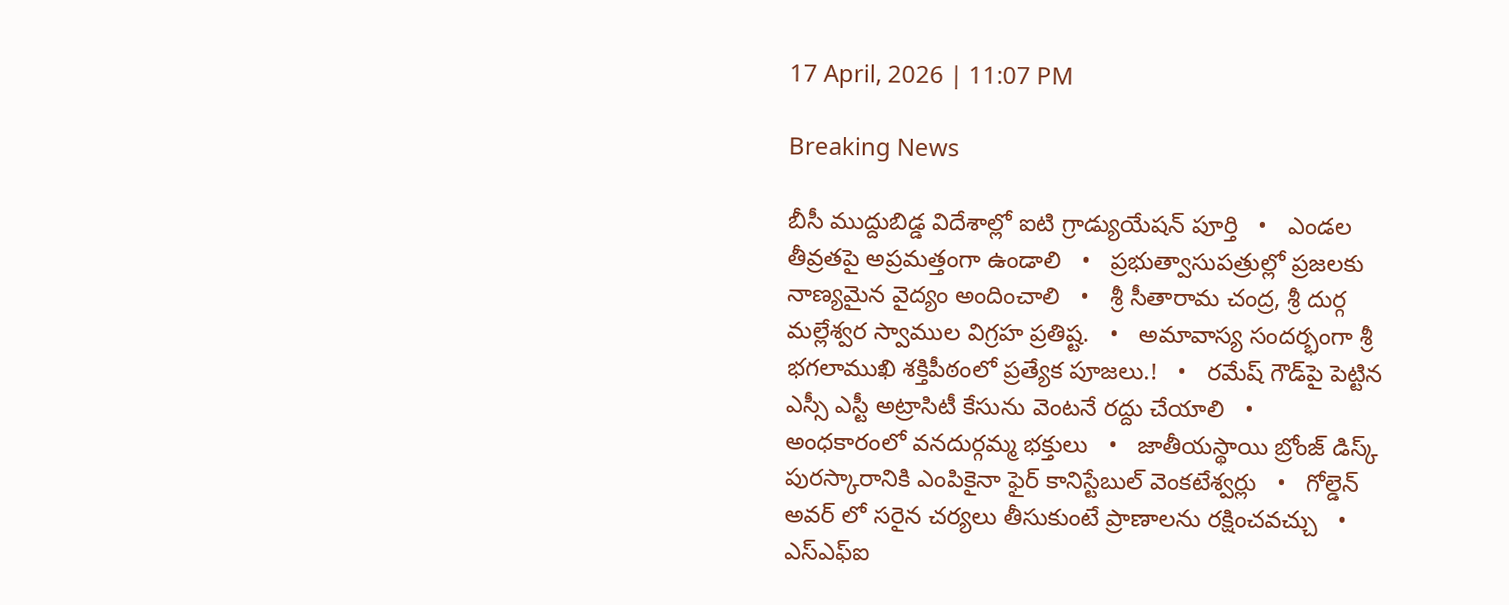17 April, 2026 | 11:07 PM

Breaking News

బీసీ ముద్దుబిడ్డ విదేశాల్లో ఐటి గ్రాడ్యుయేషన్ పూర్తి   •   ఎండల తీవ్రతపై అప్రమత్తంగా ఉండాలి   •   ప్రభుత్వాసుపత్రుల్లో ప్రజలకు నాణ్యమైన వైద్యం అందించాలి   •   శ్రీ సీతారామ చంద్ర, శ్రీ దుర్గ మల్లేశ్వర స్వాముల విగ్రహ ప్రతిష్ట.   •   అమావాస్య సందర్భంగా శ్రీ భగలాముఖి శక్తిపీఠంలో ప్రత్యేక పూజలు.!   •   రమేష్ గౌడ్‌పై పెట్టిన ఎస్సీ ఎస్టీ అట్రాసిటీ కేసును వెంటనే రద్దు చేయాలి   •   అంధకారంలో వనదుర్గమ్మ భక్తులు   •   జాతీయస్థాయి బ్రోంజ్ డిస్క్ పురస్కారానికి ఎంపికైనా ఫైర్ కానిస్టేబుల్ వెంకటేశ్వర్లు   •   గోల్డెన్ అవర్ లో సరైన చర్యలు తీసుకుంటే ప్రాణాలను రక్షించవచ్చు   •   ఎస్ఎఫ్ఐ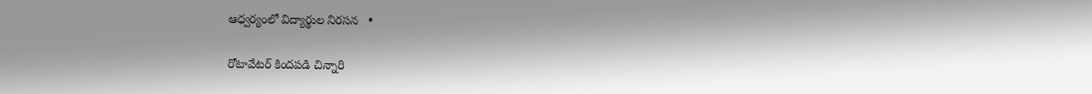ఆధ్వర్యంలో విద్యార్థుల నిరసన   •

రోటావేటర్ కిందపడి చిన్నారి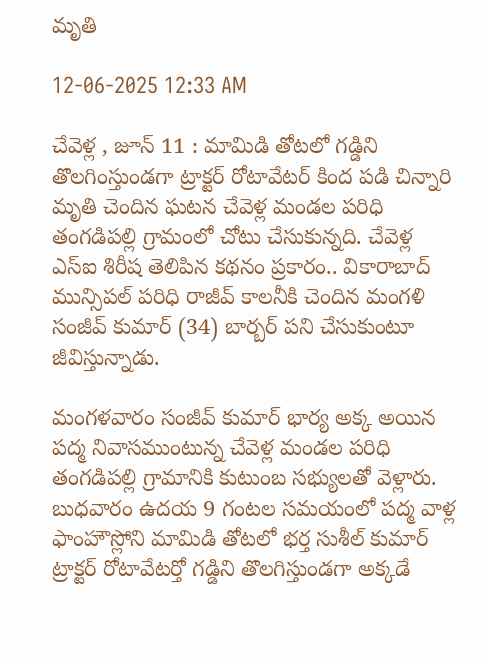మృతి

12-06-2025 12:33 AM

చేవెళ్ల , జూన్ 11 : మామిడి తోటలో గడ్డిని తొలగింస్తుండగా ట్రాక్టర్ రోటావేటర్ కింద పడి చిన్నారి మృతి చెందిన ఘటన చేవెళ్ల మండల పరిధి తంగడిపల్లి గ్రామంలో చోటు చేసుకున్నది. చేవెళ్ల ఎస్‌ఐ శిరీష తెలిపిన కథనం ప్రకారం.. వికారాబాద్ మున్సిపల్ పరిధి రాజీవ్ కాలనీకి చెందిన మంగళి సంజీవ్ కుమార్ (34) బార్బర్ పని చేసుకుంటూ జీవిస్తున్నాడు.

మంగళవారం సంజీవ్ కుమార్ భార్య అక్క అయిన పద్మ నివాసముంటున్న చేవెళ్ల మండల పరిధి తంగడిపల్లి గ్రామానికి కుటుంబ సభ్యులతో వెళ్లారు. బుధవారం ఉదయ 9 గంటల సమయంలో పద్మ వాళ్ల ఫాంహౌస్లోని మామిడి తోటలో భర్త సుశీల్ కుమార్ ట్రాక్టర్ రోటావేటర్తో గడ్డిని తొలగిస్తుండగా అక్కడే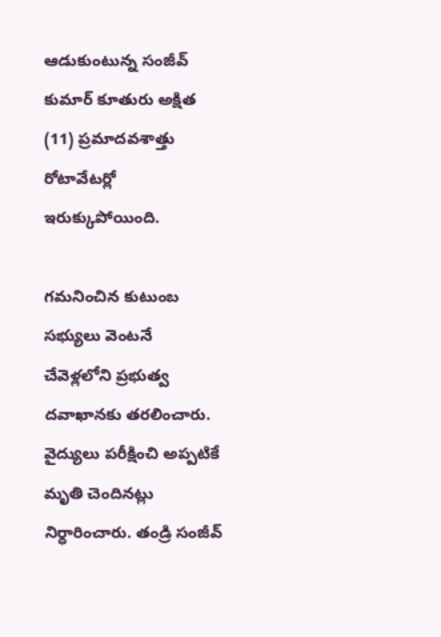ఆడుకుంటున్న సంజీవ్ కుమార్ కూతురు అక్షిత (11) ప్రమాదవశాత్తు రోటావేటర్లో ఇరుక్కుపోయింది.

గమనించిన కుటుంబ సభ్యులు వెంటనే చేవెళ్లలోని ప్రభుత్వ దవాఖానకు తరలించారు. వైద్యులు పరీక్షించి అప్పటికే మృతి చెందినట్లు నిర్ధారించారు. తండ్రి సంజీవ్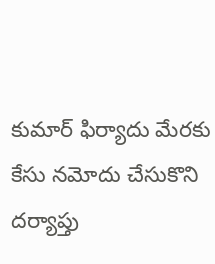కుమార్ ఫిర్యాదు మేరకు కేసు నమోదు చేసుకొని దర్యాప్తు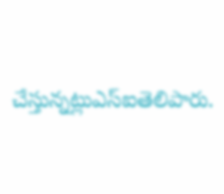చేస్తున్నట్లుఎస్‌ఐతెలిపారు.